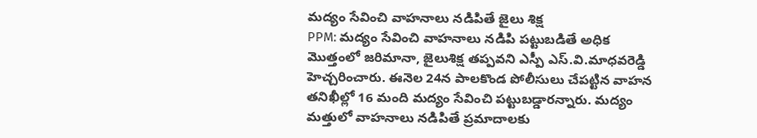మద్యం సేవించి వాహనాలు నడిపితే జైలు శిక్ష
PPM: మద్యం సేవించి వాహనాలు నడిపి పట్టుబడితే అధిక మొత్తంలో జరిమానా, జైలుశిక్ష తప్పవని ఎస్పీ ఎస్.వి.మాధవరెడ్డి హెచ్చరించారు. ఈనెల 24న పాలకొండ పోలీసులు చేపట్టిన వాహన తనిఖీల్లో 16 మంది మద్యం సేవించి పట్టుబడ్డారన్నారు. మద్యం మత్తులో వాహనాలు నడిపితే ప్రమాదాలకు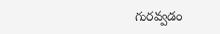గురవ్వడం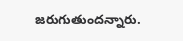జరుగుతుందన్నారు.